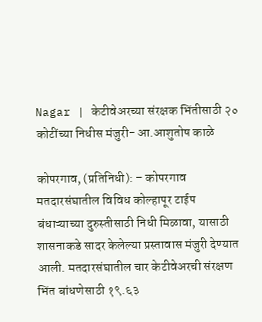Nagar | केटीवेअरच्या संरक्षक भिंतीसाठी २० कोटींच्या निधीस मंजुरी- आ.आशुतोष काळे

कोपरगाव, (प्रतिनिधी): – कोपरगाव मतदारसंघातील विविध कोल्हापूर टाईप बंधाऱ्याच्या दुरुस्तीसाठी निधी मिळावा, यासाठी शासनाकडे सादर केलेल्या प्रस्तावास मंजुरी देण्यात आली. मतदारसंघातील चार केटीवेअरची संरक्षण भिंत बांधणेसाठी १९.६३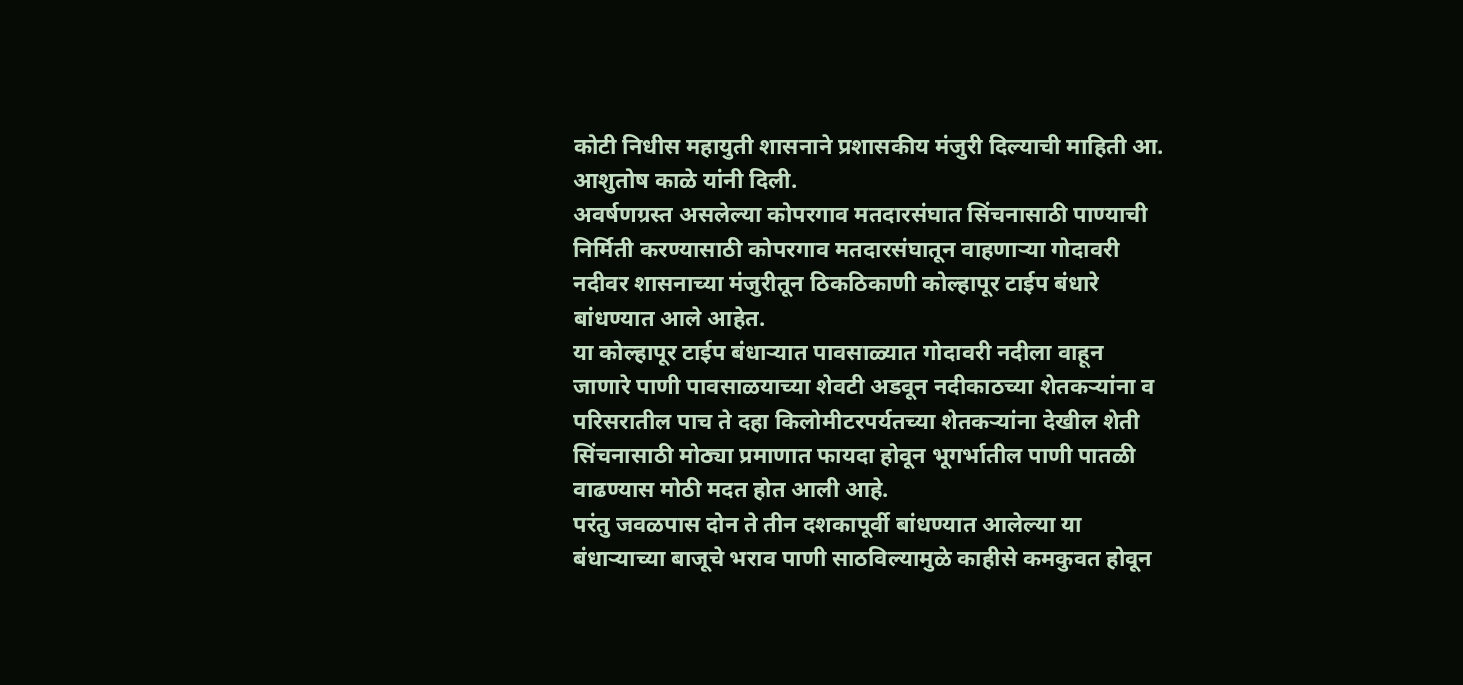कोटी निधीस महायुती शासनाने प्रशासकीय मंजुरी दिल्याची माहिती आ. आशुतोष काळे यांनी दिली.
अवर्षणग्रस्त असलेल्या कोपरगाव मतदारसंघात सिंचनासाठी पाण्याची निर्मिती करण्यासाठी कोपरगाव मतदारसंघातून वाहणाऱ्या गोदावरी नदीवर शासनाच्या मंजुरीतून ठिकठिकाणी कोल्हापूर टाईप बंधारे बांधण्यात आले आहेत.
या कोल्हापूर टाईप बंधाऱ्यात पावसाळ्यात गोदावरी नदीला वाहून जाणारे पाणी पावसाळयाच्या शेवटी अडवून नदीकाठच्या शेतकऱ्यांना व परिसरातील पाच ते दहा किलोमीटरपर्यतच्या शेतकऱ्यांना देखील शेती सिंचनासाठी मोठ्या प्रमाणात फायदा होवून भूगर्भातील पाणी पातळी वाढण्यास मोठी मदत होत आली आहे.
परंतु जवळपास दोन ते तीन दशकापूर्वी बांधण्यात आलेल्या या बंधाऱ्याच्या बाजूचे भराव पाणी साठविल्यामुळे काहीसे कमकुवत होवून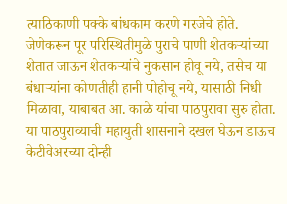त्याठिकाणी पक्के बांधकाम करणे गरजेचे होते.
जेणेकरून पूर परिस्थितीमुळे पुराचे पाणी शेतकऱ्यांच्या शेतात जाऊन शेतकऱ्यांचे नुकसान होवू नये, तसेच या बंधाऱ्यांना कोणतीही हानी पोहोचू नये, यासाठी निधी मिळावा, याबाबत आ. काळे यांचा पाठपुरावा सुरु होता.
या पाठपुराव्याची महायुती शासनाने दखल घेऊन डाऊच केटीवेअरच्या दोन्ही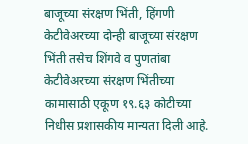बाजूच्या संरक्षण भिंती, हिंगणी केटीवेअरच्या दोन्ही बाजूच्या संरक्षण भिंती तसेच शिंगवे व पुणतांबा केटीवेअरच्या संरक्षण भिंतीच्या कामासाठी एकूण १९.६३ कोटीच्या निधीस प्रशासकीय मान्यता दिली आहे.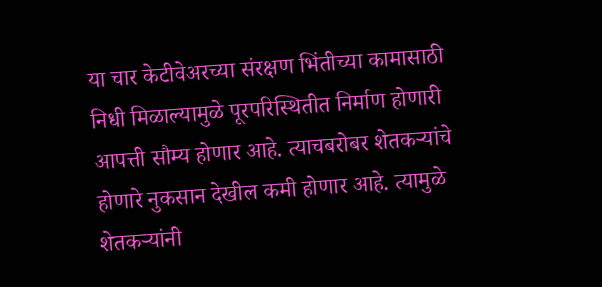या चार केटीवेअरच्या संरक्षण भिंतीच्या कामासाठी निधी मिळाल्यामुळे पूरपरिस्थितीत निर्माण होणारी आपत्ती सौम्य होणार आहे. त्याचबरोबर शेतकऱ्यांचे होणारे नुकसान देखील कमी होणार आहे. त्यामुळे शेतकऱ्यांनी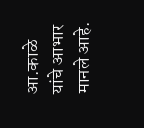आ.काळे यांचे आभार मानले आहे.